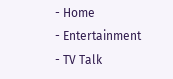- Home
- Entertainment
- TV Talk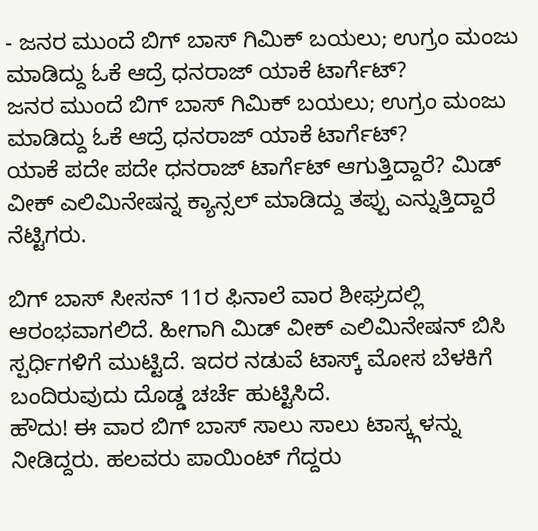- ಜನರ ಮುಂದೆ ಬಿಗ್ ಬಾಸ್ ಗಿಮಿಕ್ ಬಯಲು; ಉಗ್ರಂ ಮಂಜು ಮಾಡಿದ್ದು ಓಕೆ ಆದ್ರೆ ಧನರಾಜ್ ಯಾಕೆ ಟಾರ್ಗೆಟ್?
ಜನರ ಮುಂದೆ ಬಿಗ್ ಬಾಸ್ ಗಿಮಿಕ್ ಬಯಲು; ಉಗ್ರಂ ಮಂಜು ಮಾಡಿದ್ದು ಓಕೆ ಆದ್ರೆ ಧನರಾಜ್ ಯಾಕೆ ಟಾರ್ಗೆಟ್?
ಯಾಕೆ ಪದೇ ಪದೇ ಧನರಾಜ್ ಟಾರ್ಗೆಟ್ ಆಗುತ್ತಿದ್ದಾರೆ? ಮಿಡ್ ವೀಕ್ ಎಲಿಮಿನೇಷನ್ನ ಕ್ಯಾನ್ಸಲ್ ಮಾಡಿದ್ದು ತಪ್ಪು ಎನ್ನುತ್ತಿದ್ದಾರೆ ನೆಟ್ಟಿಗರು.

ಬಿಗ್ ಬಾಸ್ ಸೀಸನ್ 11ರ ಫಿನಾಲೆ ವಾರ ಶೀಘ್ರದಲ್ಲಿ ಆರಂಭವಾಗಲಿದೆ. ಹೀಗಾಗಿ ಮಿಡ್ ವೀಕ್ ಎಲಿಮಿನೇಷನ್ ಬಿಸಿ ಸ್ಪರ್ಧಿಗಳಿಗೆ ಮುಟ್ಟಿದೆ. ಇದರ ನಡುವೆ ಟಾಸ್ಕ್ ಮೋಸ ಬೆಳಕಿಗೆ ಬಂದಿರುವುದು ದೊಡ್ಡ ಚರ್ಚೆ ಹುಟ್ಟಿಸಿದೆ.
ಹೌದು! ಈ ವಾರ ಬಿಗ್ ಬಾಸ್ ಸಾಲು ಸಾಲು ಟಾಸ್ಕ್ಗಳನ್ನು ನೀಡಿದ್ದರು. ಹಲವರು ಪಾಯಿಂಟ್ ಗೆದ್ದರು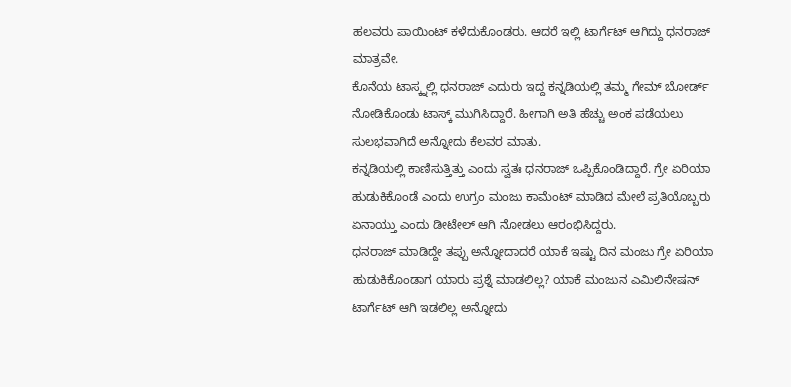ಹಲವರು ಪಾಯಿಂಟ್ ಕಳೆದುಕೊಂಡರು. ಆದರೆ ಇಲ್ಲಿ ಟಾರ್ಗೆಟ್ ಆಗಿದ್ದು ಧನರಾಜ್ ಮಾತ್ರವೇ.
ಕೊನೆಯ ಟಾಸ್ಕ್ನಲ್ಲಿ ಧನರಾಜ್ ಎದುರು ಇದ್ದ ಕನ್ನಡಿಯಲ್ಲಿ ತಮ್ಮ ಗೇಮ್ ಬೋರ್ಡ್ ನೋಡಿಕೊಂಡು ಟಾಸ್ಕ್ ಮುಗಿಸಿದ್ದಾರೆ. ಹೀಗಾಗಿ ಅತಿ ಹೆಚ್ಚು ಅಂಕ ಪಡೆಯಲು ಸುಲಭವಾಗಿದೆ ಅನ್ನೋದು ಕೆಲವರ ಮಾತು.
ಕನ್ನಡಿಯಲ್ಲಿ ಕಾಣಿಸುತ್ತಿತ್ತು ಎಂದು ಸ್ವತಃ ಧನರಾಜ್ ಒಪ್ಪಿಕೊಂಡಿದ್ದಾರೆ. ಗ್ರೇ ಏರಿಯಾ ಹುಡುಕಿಕೊಂಡೆ ಎಂದು ಉಗ್ರಂ ಮಂಜು ಕಾಮೆಂಟ್ ಮಾಡಿದ ಮೇಲೆ ಪ್ರತಿಯೊಬ್ಬರು ಏನಾಯ್ತು ಎಂದು ಡೀಟೇಲ್ ಆಗಿ ನೋಡಲು ಆರಂಭಿಸಿದ್ದರು.
ಧನರಾಜ್ ಮಾಡಿದ್ದೇ ತಪ್ಪು ಅನ್ನೋದಾದರೆ ಯಾಕೆ ಇಷ್ಟು ದಿನ ಮಂಜು ಗ್ರೇ ಏರಿಯಾ ಹುಡುಕಿಕೊಂಡಾಗ ಯಾರು ಪ್ರಶ್ನೆ ಮಾಡಲಿಲ್ಲ? ಯಾಕೆ ಮಂಜುನ ಎಮಿಲಿನೇಷನ್ ಟಾರ್ಗೆಟ್ ಆಗಿ ಇಡಲಿಲ್ಲ ಅನ್ನೋದು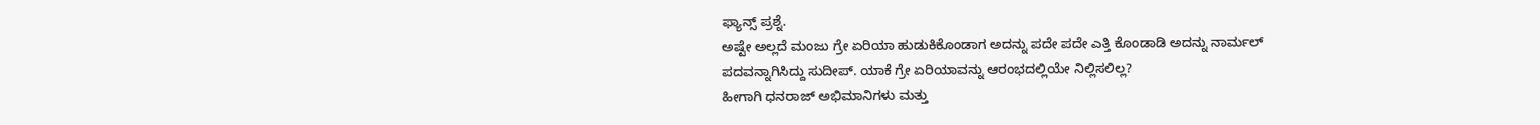ಫ್ಯಾನ್ಸ್ ಪ್ರಶ್ನೆ.
ಅಷ್ಟೇ ಅಲ್ಲದೆ ಮಂಜು ಗ್ರೇ ಏರಿಯಾ ಹುಡುಕಿಕೊಂಡಾಗ ಅದನ್ನು ಪದೇ ಪದೇ ಎತ್ತಿ ಕೊಂಡಾಡಿ ಅದನ್ನು ನಾರ್ಮಲ್ ಪದವನ್ನಾಗಿಸಿದ್ದು ಸುದೀಪ್. ಯಾಕೆ ಗ್ರೇ ಏರಿಯಾವನ್ನು ಆರಂಭದಲ್ಲಿಯೇ ನಿಲ್ಲಿಸಲಿಲ್ಲ?
ಹೀಗಾಗಿ ಧನರಾಜ್ ಅಭಿಮಾನಿಗಳು ಮತ್ತು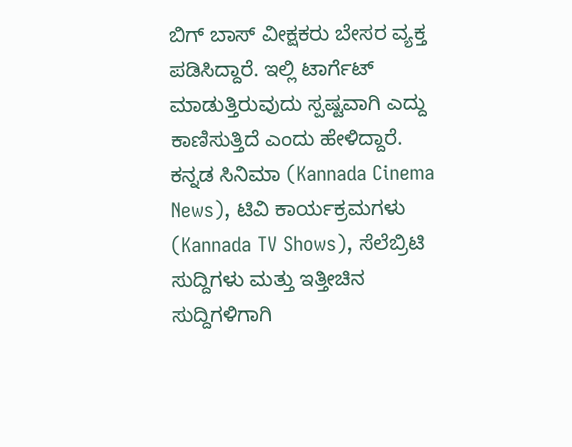ಬಿಗ್ ಬಾಸ್ ವೀಕ್ಷಕರು ಬೇಸರ ವ್ಯಕ್ತ ಪಡಿಸಿದ್ದಾರೆ. ಇಲ್ಲಿ ಟಾರ್ಗೆಟ್ ಮಾಡುತ್ತಿರುವುದು ಸ್ಪಷ್ಟವಾಗಿ ಎದ್ದು ಕಾಣಿಸುತ್ತಿದೆ ಎಂದು ಹೇಳಿದ್ದಾರೆ.
ಕನ್ನಡ ಸಿನಿಮಾ (Kannada Cinema News), ಟಿವಿ ಕಾರ್ಯಕ್ರಮಗಳು (Kannada TV Shows), ಸೆಲೆಬ್ರಿಟಿ ಸುದ್ದಿಗಳು ಮತ್ತು ಇತ್ತೀಚಿನ ಸುದ್ದಿಗಳಿಗಾಗಿ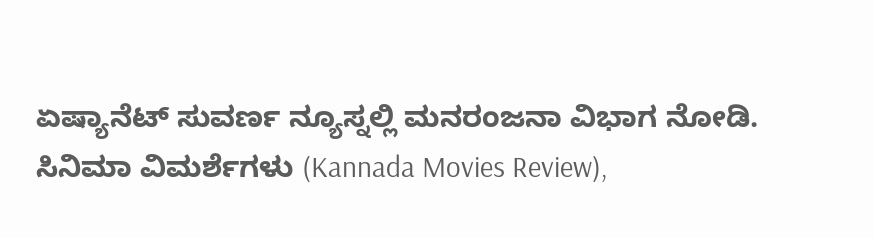ಏಷ್ಯಾನೆಟ್ ಸುವರ್ಣ ನ್ಯೂಸ್ನಲ್ಲಿ ಮನರಂಜನಾ ವಿಭಾಗ ನೋಡಿ. ಸಿನಿಮಾ ವಿಮರ್ಶೆಗಳು (Kannada Movies Review),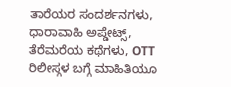ತಾರೆಯರ ಸಂದರ್ಶನಗಳು, ಧಾರಾವಾಹಿ ಅಪ್ಡೇಟ್ಸ್, ತೆರೆಮರೆಯ ಕಥೆಗಳು, OTT ರಿಲೀಸ್ಗಳ ಬಗ್ಗೆ ಮಾಹಿತಿಯೂ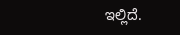ಇಲ್ಲಿದೆ.